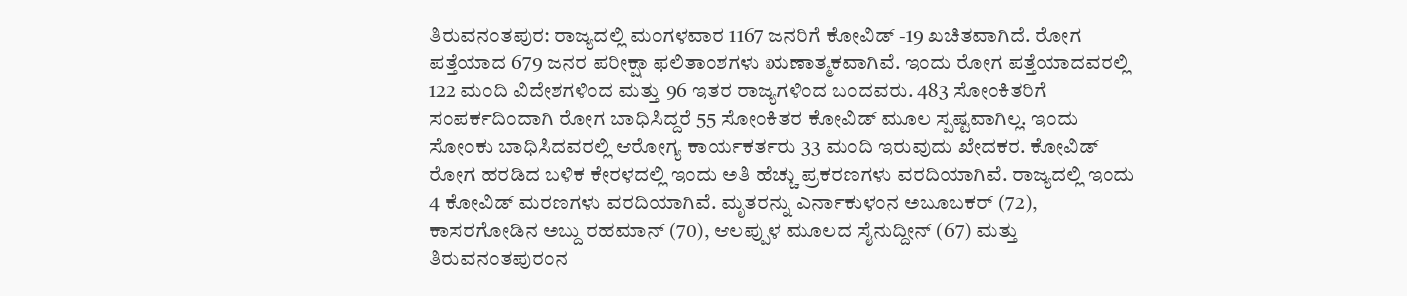ತಿರುವನಂತಪುರ: ರಾಜ್ಯದಲ್ಲಿ ಮಂಗಳವಾರ 1167 ಜನರಿಗೆ ಕೋವಿಡ್ -19 ಖಚಿತವಾಗಿದೆ. ರೋಗ ಪತ್ತೆಯಾದ 679 ಜನರ ಪರೀಕ್ಷಾ ಫಲಿತಾಂಶಗಳು ಋಣಾತ್ಮಕವಾಗಿವೆ. ಇಂದು ರೋಗ ಪತ್ತೆಯಾದವರಲ್ಲಿ 122 ಮಂದಿ ವಿದೇಶಗಳಿಂದ ಮತ್ತು 96 ಇತರ ರಾಜ್ಯಗಳಿಂದ ಬಂದವರು. 483 ಸೋಂಕಿತರಿಗೆ ಸಂಪರ್ಕದಿಂದಾಗಿ ರೋಗ ಬಾಧಿಸಿದ್ದರೆ 55 ಸೋಂಕಿತರ ಕೋವಿಡ್ ಮೂಲ ಸ್ಪಷ್ಟವಾಗಿಲ್ಲ. ಇಂದು ಸೋಂಕು ಬಾಧಿಸಿದವರಲ್ಲಿ ಆರೋಗ್ಯ ಕಾರ್ಯಕರ್ತರು 33 ಮಂದಿ ಇರುವುದು ಖೇದಕರ. ಕೋವಿಡ್ ರೋಗ ಹರಡಿದ ಬಳಿಕ ಕೇರಳದಲ್ಲಿ ಇಂದು ಅತಿ ಹೆಚ್ಚು ಪ್ರಕರಣಗಳು ವರದಿಯಾಗಿವೆ. ರಾಜ್ಯದಲ್ಲಿ ಇಂದು 4 ಕೋವಿಡ್ ಮರಣಗಳು ವರದಿಯಾಗಿವೆ. ಮೃತರನ್ನು ಎರ್ನಾಕುಳಂನ ಅಬೂಬಕರ್ (72), ಕಾಸರಗೋಡಿನ ಅಬ್ದು ರಹಮಾನ್ (70), ಆಲಪ್ಪುಳ ಮೂಲದ ಸೈನುದ್ದೀನ್ (67) ಮತ್ತು ತಿರುವನಂತಪುರಂನ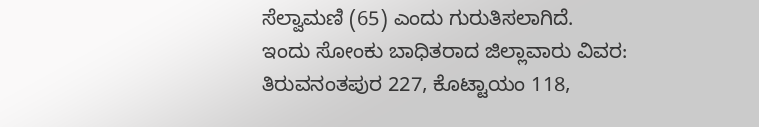ಸೆಲ್ವಾಮಣಿ (65) ಎಂದು ಗುರುತಿಸಲಾಗಿದೆ.
ಇಂದು ಸೋಂಕು ಬಾಧಿತರಾದ ಜಿಲ್ಲಾವಾರು ವಿವರ:
ತಿರುವನಂತಪುರ 227, ಕೊಟ್ಟಾಯಂ 118,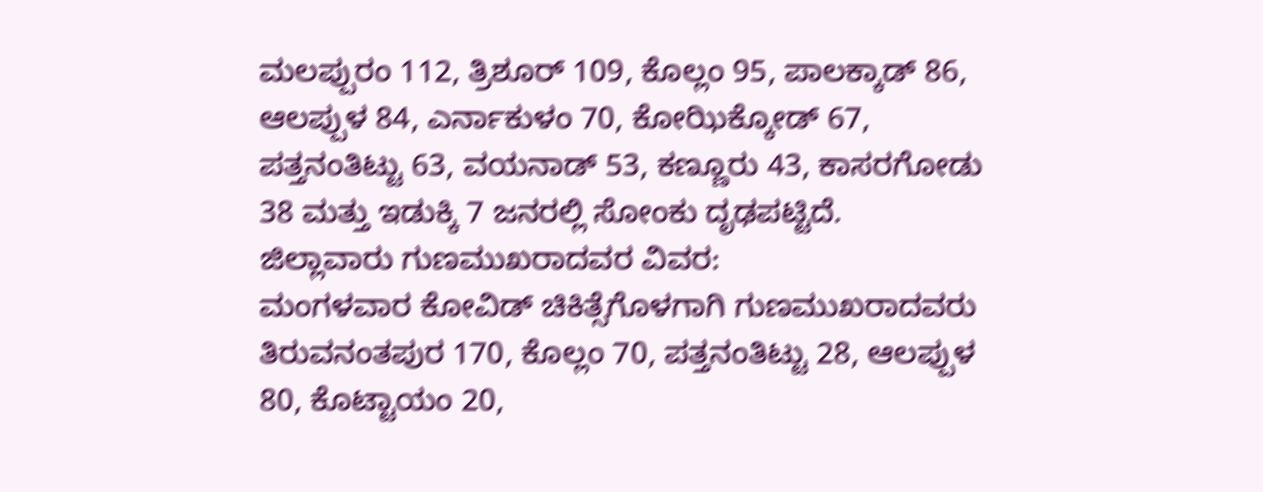ಮಲಪ್ಪುರಂ 112, ತ್ರಿಶೂರ್ 109, ಕೊಲ್ಲಂ 95, ಪಾಲಕ್ಕಾಡ್ 86, ಆಲಪ್ಪುಳ 84, ಎರ್ನಾಕುಳಂ 70, ಕೋಝಿಕ್ಕೋಡ್ 67, ಪತ್ತನಂತಿಟ್ಟು 63, ವಯನಾಡ್ 53, ಕಣ್ಣೂರು 43, ಕಾಸರಗೋಡು 38 ಮತ್ತು ಇಡುಕ್ಕಿ 7 ಜನರಲ್ಲಿ ಸೋಂಕು ದೃಢಪಟ್ಟಿದೆ.
ಜಿಲ್ಲಾವಾರು ಗುಣಮುಖರಾದವರ ವಿವರ:
ಮಂಗಳವಾರ ಕೋವಿಡ್ ಚಿಕಿತ್ಸೆಗೊಳಗಾಗಿ ಗುಣಮುಖರಾದವರು ತಿರುವನಂತಪುರ 170, ಕೊಲ್ಲಂ 70, ಪತ್ತನಂತಿಟ್ಟು 28, ಆಲಪ್ಪುಳ 80, ಕೊಟ್ಟಾಯಂ 20,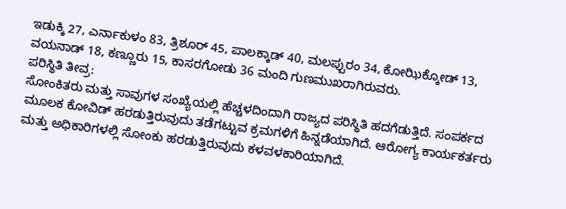ಇಡುಕ್ಕಿ 27, ಎರ್ನಾಕುಳಂ 83, ತ್ರಿಶೂರ್ 45, ಪಾಲಕ್ಕಾಡ್ 40, ಮಲಪ್ಪುರಂ 34, ಕೋಝಿಕ್ಕೋಡ್ 13, ವಯನಾಡ್ 18, ಕಣ್ಣೂರು 15, ಕಾಸರಗೋಡು 36 ಮಂದಿ ಗುಣಮುಖರಾಗಿರುವರು.
ಪರಿಸ್ಥಿತಿ ತೀವ್ರ:
ಸೋಂಕಿತರು ಮತ್ತು ಸಾವುಗಳ ಸಂಖ್ಯೆಯಲ್ಲಿ ಹೆಚ್ಚಳದಿಂದಾಗಿ ರಾಜ್ಯದ ಪರಿಸ್ಥಿತಿ ಹದಗೆಡುತ್ತಿದೆ. ಸಂಪರ್ಕದ ಮೂಲಕ ಕೋವಿಡ್ ಹರಡುತ್ತಿರುವುದು ತಡೆಗಟ್ಟುವ ಕ್ರಮಗಳಿಗೆ ಹಿನ್ನಡೆಯಾಗಿದೆ. ಆರೋಗ್ಯ ಕಾರ್ಯಕರ್ತರು ಮತ್ತು ಅಧಿಕಾರಿಗಳಲ್ಲಿ ಸೋಂಕು ಹರಡುತ್ತಿರುವುದು ಕಳವಳಕಾರಿಯಾಗಿದೆ.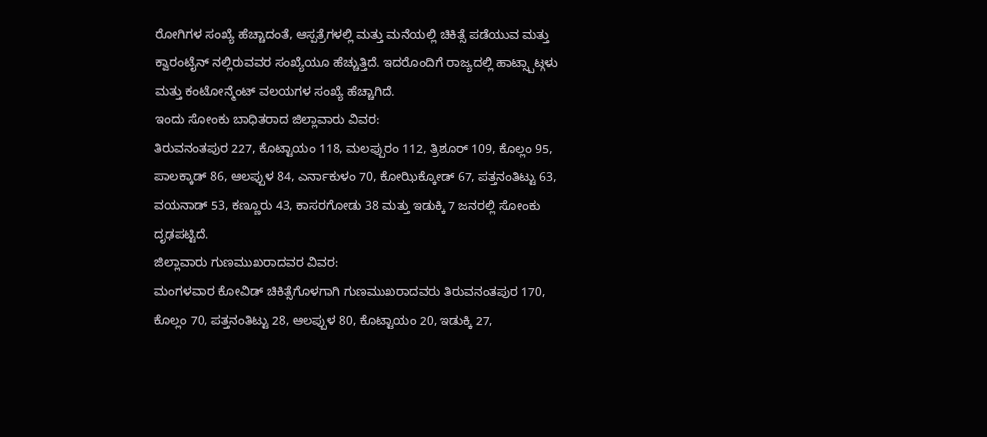ರೋಗಿಗಳ ಸಂಖ್ಯೆ ಹೆಚ್ಚಾದಂತೆ, ಆಸ್ಪತ್ರೆಗಳಲ್ಲಿ ಮತ್ತು ಮನೆಯಲ್ಲಿ ಚಿಕಿತ್ಸೆ ಪಡೆಯುವ ಮತ್ತು ಕ್ವಾರಂಟೈನ್ ನಲ್ಲಿರುವವರ ಸಂಖ್ಯೆಯೂ ಹೆಚ್ಚುತ್ತಿದೆ. ಇದರೊಂದಿಗೆ ರಾಜ್ಯದಲ್ಲಿ ಹಾಟ್ಸ್ಪಾಟ್ಗಳು ಮತ್ತು ಕಂಟೋನ್ಮೆಂಟ್ ವಲಯಗಳ ಸಂಖ್ಯೆ ಹೆಚ್ಚಾಗಿದೆ.
ಇಂದು ಸೋಂಕು ಬಾಧಿತರಾದ ಜಿಲ್ಲಾವಾರು ವಿವರ:
ತಿರುವನಂತಪುರ 227, ಕೊಟ್ಟಾಯಂ 118, ಮಲಪ್ಪುರಂ 112, ತ್ರಿಶೂರ್ 109, ಕೊಲ್ಲಂ 95, ಪಾಲಕ್ಕಾಡ್ 86, ಆಲಪ್ಪುಳ 84, ಎರ್ನಾಕುಳಂ 70, ಕೋಝಿಕ್ಕೋಡ್ 67, ಪತ್ತನಂತಿಟ್ಟು 63, ವಯನಾಡ್ 53, ಕಣ್ಣೂರು 43, ಕಾಸರಗೋಡು 38 ಮತ್ತು ಇಡುಕ್ಕಿ 7 ಜನರಲ್ಲಿ ಸೋಂಕು ದೃಢಪಟ್ಟಿದೆ.
ಜಿಲ್ಲಾವಾರು ಗುಣಮುಖರಾದವರ ವಿವರ:
ಮಂಗಳವಾರ ಕೋವಿಡ್ ಚಿಕಿತ್ಸೆಗೊಳಗಾಗಿ ಗುಣಮುಖರಾದವರು ತಿರುವನಂತಪುರ 170, ಕೊಲ್ಲಂ 70, ಪತ್ತನಂತಿಟ್ಟು 28, ಆಲಪ್ಪುಳ 80, ಕೊಟ್ಟಾಯಂ 20, ಇಡುಕ್ಕಿ 27,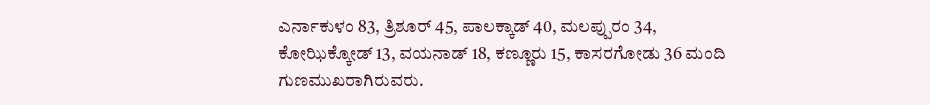ಎರ್ನಾಕುಳಂ 83, ತ್ರಿಶೂರ್ 45, ಪಾಲಕ್ಕಾಡ್ 40, ಮಲಪ್ಪುರಂ 34, ಕೋಝಿಕ್ಕೋಡ್ 13, ವಯನಾಡ್ 18, ಕಣ್ಣೂರು 15, ಕಾಸರಗೋಡು 36 ಮಂದಿ ಗುಣಮುಖರಾಗಿರುವರು.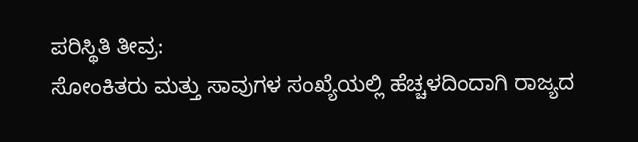ಪರಿಸ್ಥಿತಿ ತೀವ್ರ:
ಸೋಂಕಿತರು ಮತ್ತು ಸಾವುಗಳ ಸಂಖ್ಯೆಯಲ್ಲಿ ಹೆಚ್ಚಳದಿಂದಾಗಿ ರಾಜ್ಯದ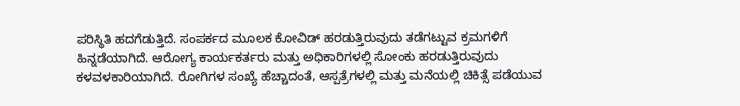ಪರಿಸ್ಥಿತಿ ಹದಗೆಡುತ್ತಿದೆ. ಸಂಪರ್ಕದ ಮೂಲಕ ಕೋವಿಡ್ ಹರಡುತ್ತಿರುವುದು ತಡೆಗಟ್ಟುವ ಕ್ರಮಗಳಿಗೆ ಹಿನ್ನಡೆಯಾಗಿದೆ. ಆರೋಗ್ಯ ಕಾರ್ಯಕರ್ತರು ಮತ್ತು ಅಧಿಕಾರಿಗಳಲ್ಲಿ ಸೋಂಕು ಹರಡುತ್ತಿರುವುದು ಕಳವಳಕಾರಿಯಾಗಿದೆ. ರೋಗಿಗಳ ಸಂಖ್ಯೆ ಹೆಚ್ಚಾದಂತೆ, ಆಸ್ಪತ್ರೆಗಳಲ್ಲಿ ಮತ್ತು ಮನೆಯಲ್ಲಿ ಚಿಕಿತ್ಸೆ ಪಡೆಯುವ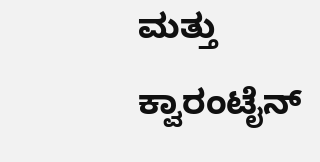ಮತ್ತು ಕ್ವಾರಂಟೈನ್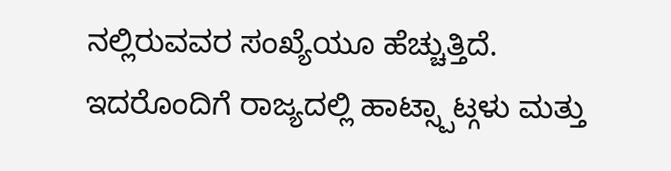ನಲ್ಲಿರುವವರ ಸಂಖ್ಯೆಯೂ ಹೆಚ್ಚುತ್ತಿದೆ. ಇದರೊಂದಿಗೆ ರಾಜ್ಯದಲ್ಲಿ ಹಾಟ್ಸ್ಪಾಟ್ಗಳು ಮತ್ತು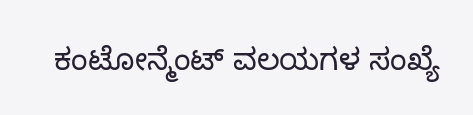ಕಂಟೋನ್ಮೆಂಟ್ ವಲಯಗಳ ಸಂಖ್ಯೆ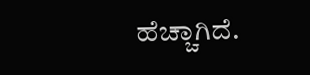ಹೆಚ್ಚಾಗಿದೆ.